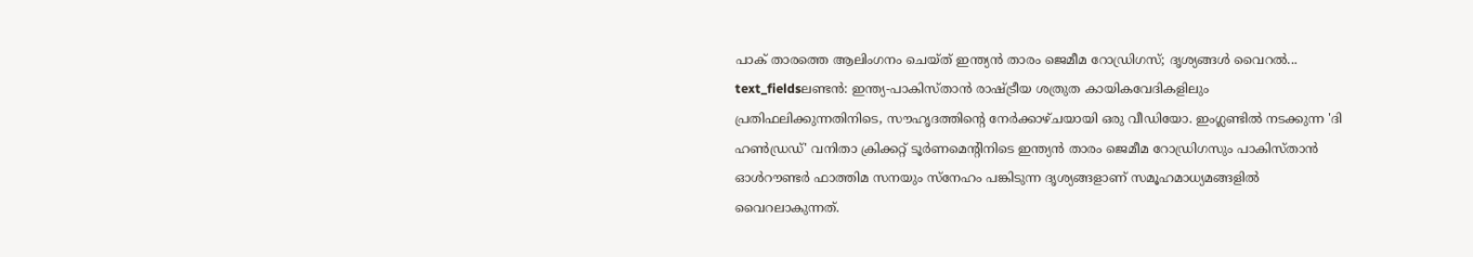പാക് താരത്തെ ആലിംഗനം ചെയ്ത് ഇന്ത്യൻ താരം ജെമീമ റോഡ്രിഗസ്; ദൃശ്യങ്ങൾ വൈറൽ...
text_fieldsലണ്ടൻ: ഇന്ത്യ-പാകിസ്താൻ രാഷ്ട്രീയ ശത്രുത കായികവേദികളിലും പ്രതിഫലിക്കുന്നതിനിടെ, സൗഹൃദത്തിന്റെ നേർക്കാഴ്ചയായി ഒരു വീഡിയോ. ഇംഗ്ലണ്ടിൽ നടക്കുന്ന 'ദി ഹൺഡ്രഡ്' വനിതാ ക്രിക്കറ്റ് ടൂർണമെന്റിനിടെ ഇന്ത്യൻ താരം ജെമീമ റോഡ്രിഗസും പാകിസ്താൻ ഓൾറൗണ്ടർ ഫാത്തിമ സനയും സ്നേഹം പങ്കിടുന്ന ദൃശ്യങ്ങളാണ് സമൂഹമാധ്യമങ്ങളിൽ വൈറലാകുന്നത്.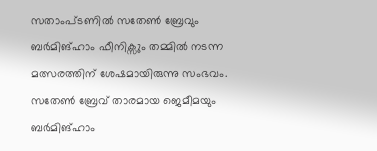സതാംപ്ടണിൽ സതേൺ ബ്രേവും ബർമിങ്ഹാം ഫീനിക്സും തമ്മിൽ നടന്ന മത്സരത്തിന് ശേഷമായിരുന്നു സംഭവം. സതേൺ ബ്രേവ് താരമായ ജെമീമയും ബർമിങ്ഹാം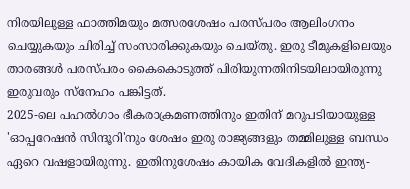നിരയിലുള്ള ഫാത്തിമയും മത്സരശേഷം പരസ്പരം ആലിംഗനം ചെയ്യുകയും ചിരിച്ച് സംസാരിക്കുകയും ചെയ്തു. ഇരു ടീമുകളിലെയും താരങ്ങൾ പരസ്പരം കൈകൊടുത്ത് പിരിയുന്നതിനിടയിലായിരുന്നു ഇരുവരും സ്നേഹം പങ്കിട്ടത്.
2025-ലെ പഹൽഗാം ഭീകരാക്രമണത്തിനും ഇതിന് മറുപടിയായുള്ള 'ഓപ്പറേഷൻ സിന്ദൂറി'നും ശേഷം ഇരു രാജ്യങ്ങളും തമ്മിലുള്ള ബന്ധം ഏറെ വഷളായിരുന്നു. ഇതിനുശേഷം കായിക വേദികളിൽ ഇന്ത്യ-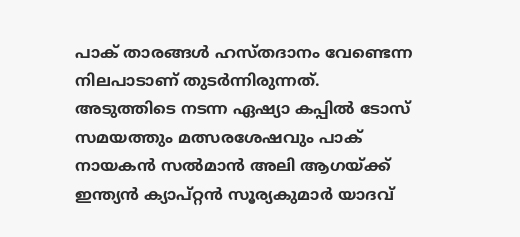പാക് താരങ്ങൾ ഹസ്തദാനം വേണ്ടെന്ന നിലപാടാണ് തുടർന്നിരുന്നത്. അടുത്തിടെ നടന്ന ഏഷ്യാ കപ്പിൽ ടോസ് സമയത്തും മത്സരശേഷവും പാക് നായകൻ സൽമാൻ അലി ആഗയ്ക്ക് ഇന്ത്യൻ ക്യാപ്റ്റൻ സൂര്യകുമാർ യാദവ്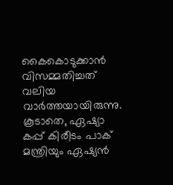കൈകൊടുക്കാൻ വിസമ്മതിച്ചത് വലിയ വാർത്തയായിരുന്നു.
കൂടാതെ, ഏഷ്യാ കപ്പ് കിരീടം പാക് മന്ത്രിയും ഏഷ്യൻ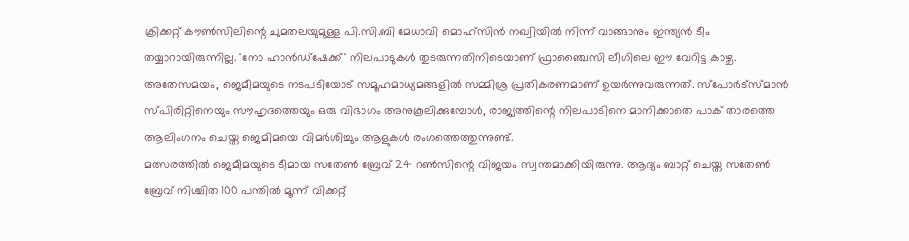ക്രിക്കറ്റ് കൗൺസിലിന്റെ ചുമതലയുമുള്ള പി.സി.ബി മേധാവി മൊഹ്സിൻ നഖ്വിയിൽ നിന്ന് വാങ്ങാനും ഇന്ത്യൻ ടീം തയ്യാറായിരുന്നില്ല. 'നോ ഹാൻഡ്ഷേക്ക്' നിലപാടുകൾ തുടരുന്നതിനിടെയാണ് ഫ്രാഞ്ചൈസി ലീഗിലെ ഈ വേറിട്ട കാഴ്ച.
അതേസമയം, ജെമീമയുടെ നടപടിയോട് സമൂഹമാധ്യമങ്ങളിൽ സമ്മിശ്ര പ്രതികരണമാണ് ഉയർന്നുവരുന്നത്. സ്പോർട്സ്മാൻ സ്പിരിറ്റിനെയും സൗഹൃദത്തെയും ഒരു വിഭാഗം അനുകൂലിക്കുമ്പോൾ, രാജ്യത്തിന്റെ നിലപാടിനെ മാനിക്കാതെ പാക് താരത്തെ ആലിംഗനം ചെയ്ത ജെമിമയെ വിമർശിച്ചും ആളുകൾ രംഗത്തെത്തുന്നുണ്ട്.
മത്സരത്തിൽ ജെമീമയുടെ ടീമായ സതേൺ ബ്രേവ് 24 റൺസിന്റെ വിജയം സ്വന്തമാക്കിയിരുന്നു. ആദ്യം ബാറ്റ് ചെയ്ത സതേൺ ബ്രേവ് നിശ്ചിത 100 പന്തിൽ മൂന്ന് വിക്കറ്റ്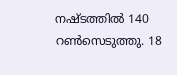നഷ്ടത്തിൽ 140 റൺസെടുത്തു. 18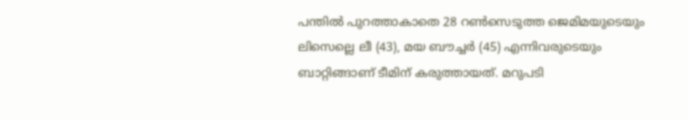പന്തിൽ പുറത്താകാതെ 28 റൺസെടുത്ത ജെമിമയുടെയും ലിസെല്ലെ ലീ (43), മയ ബൗച്ചർ (45) എന്നിവരുടെയും ബാറ്റിങ്ങാണ് ടീമിന് കരുത്തായത്. മറുപടി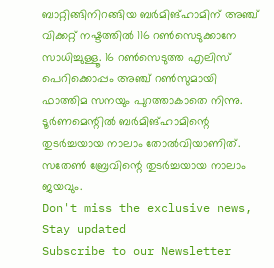ബാറ്റിങ്ങിനിറങ്ങിയ ബർമിങ്ഹാമിന് അഞ്ച് വിക്കറ്റ് നഷ്ടത്തിൽ 116 റൺസെടുക്കാനേ സാധിച്ചുള്ളൂ. 16 റൺസെടുത്ത എലിസ് പെറിക്കൊപ്പം അഞ്ച് റൺസുമായി ഫാത്തിമ സനയും പുറത്താകാതെ നിന്നു. ടൂർണമെന്റിൽ ബർമിങ്ഹാമിന്റെ തുടർച്ചയായ നാലാം തോൽവിയാണിത്. സതേൺ ബ്രേവിന്റെ തുടർച്ചയായ നാലാം ജയവും.
Don't miss the exclusive news, Stay updated
Subscribe to our Newsletter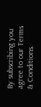By subscribing you agree to our Terms & Conditions.